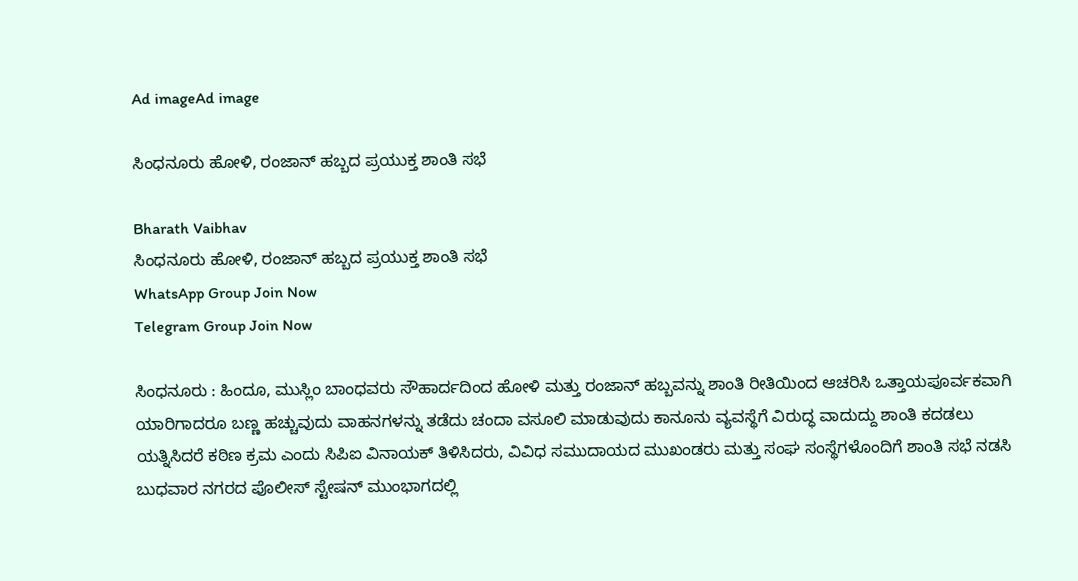Ad imageAd image

ಸಿಂಧನೂರು ಹೋಳಿ, ರಂಜಾನ್ ಹಬ್ಬದ ಪ್ರಯುಕ್ತ ಶಾಂತಿ ಸಭೆ

Bharath Vaibhav
ಸಿಂಧನೂರು ಹೋಳಿ, ರಂಜಾನ್ ಹಬ್ಬದ ಪ್ರಯುಕ್ತ ಶಾಂತಿ ಸಭೆ
WhatsApp Group Join Now
Telegram Group Join Now

ಸಿಂಧನೂರು : ಹಿಂದೂ, ಮುಸ್ಲಿಂ ಬಾಂಧವರು ಸೌಹಾರ್ದದಿಂದ ಹೋಳಿ ಮತ್ತು ರಂಜಾನ್ ಹಬ್ಬವನ್ನು ಶಾಂತಿ ರೀತಿಯಿಂದ ಆಚರಿಸಿ ಒತ್ತಾಯಪೂರ್ವಕವಾಗಿ ಯಾರಿಗಾದರೂ ಬಣ್ಣ ಹಚ್ಚುವುದು ವಾಹನಗಳನ್ನು ತಡೆದು ಚಂದಾ ವಸೂಲಿ ಮಾಡುವುದು ಕಾನೂನು ವ್ಯವಸ್ಥೆಗೆ ವಿರುದ್ಧ ವಾದುದ್ದು ಶಾಂತಿ ಕದಡಲು ಯತ್ನಿಸಿದರೆ ಕಠಿಣ ಕ್ರಮ ಎಂದು ಸಿಪಿಐ ವಿನಾಯಕ್ ತಿಳಿಸಿದರು, ವಿವಿಧ ಸಮುದಾಯದ ಮುಖಂಡರು ಮತ್ತು ಸಂಘ ಸಂಸ್ಥೆಗಳೊಂದಿಗೆ ಶಾಂತಿ ಸಭೆ ನಡಸಿ ಬುಧವಾರ ನಗರದ ಪೊಲೀಸ್ ಸ್ಟೇಷನ್ ಮುಂಭಾಗದಲ್ಲಿ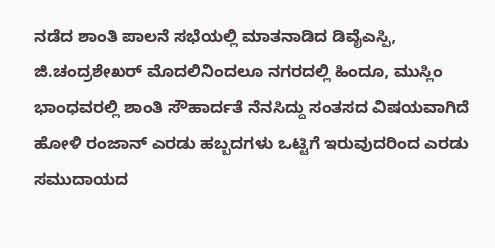ನಡೆದ ಶಾಂತಿ ಪಾಲನೆ ಸಭೆಯಲ್ಲಿ ಮಾತನಾಡಿದ ಡಿವೈಎಸ್ಪಿ, ಜಿ.ಚಂದ್ರಶೇಖರ್ ಮೊದಲಿನಿಂದಲೂ ನಗರದಲ್ಲಿ ಹಿಂದೂ, ಮುಸ್ಲಿಂ ಭಾಂಧವರಲ್ಲಿ ಶಾಂತಿ ಸೌಹಾರ್ದತೆ ನೆನಸಿದ್ದು ಸಂತಸದ ವಿಷಯವಾಗಿದೆ ಹೋಳಿ ರಂಜಾನ್ ಎರಡು ಹಬ್ಬದಗಳು ಒಟ್ಟಿಗೆ ಇರುವುದರಿಂದ ಎರಡು ಸಮುದಾಯದ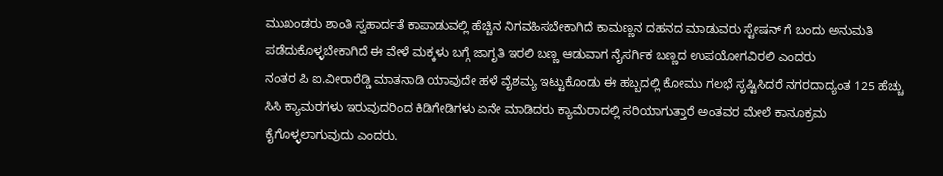ಮುಖಂಡರು ಶಾಂತಿ ಸ್ವಹಾರ್ದತೆ ಕಾಪಾಡುವಲ್ಲಿ ಹೆಚ್ಚಿನ ನಿಗವಹಿಸಬೇಕಾಗಿದೆ ಕಾಮಣ್ಣನ ದಹನದ ಮಾಡುವರು ಸ್ಟೇಷನ್ ಗೆ ಬಂದು ಅನುಮತಿ ಪಡೆದುಕೊಳ್ಳಬೇಕಾಗಿದೆ ಈ ವೇಳೆ ಮಕ್ಕಳು ಬಗ್ಗೆ ಜಾಗೃತಿ ಇರಲಿ ಬಣ್ಣ ಆಡುವಾಗ ನೈಸರ್ಗಿಕ ಬಣ್ಣದ ಉಪಯೋಗವಿರಲಿ ಎಂದರು
ನಂತರ ಪಿ ಐ.ವೀರಾರೆಡ್ಡಿ ಮಾತನಾಡಿ ಯಾವುದೇ ಹಳೆ ವೈಶಮ್ಯ ಇಟ್ಟುಕೊಂಡು ಈ ಹಬ್ಬದಲ್ಲಿ ಕೋಮು ಗಲಭೆ ಸೃಷ್ಟಿಸಿದರೆ ನಗರದಾದ್ಯಂತ 125 ಹೆಚ್ಚು ಸಿಸಿ ಕ್ಯಾಮರಗಳು ಇರುವುದರಿಂದ ಕಿಡಿಗೇಡಿಗಳು ಏನೇ ಮಾಡಿದರು ಕ್ಯಾಮೆರಾದಲ್ಲಿ ಸರಿಯಾಗುತ್ತಾರೆ ಅಂತವರ ಮೇಲೆ ಕಾನೂಕ್ರಮ ಕೈಗೊಳ್ಳಲಾಗುವುದು ಎಂದರು.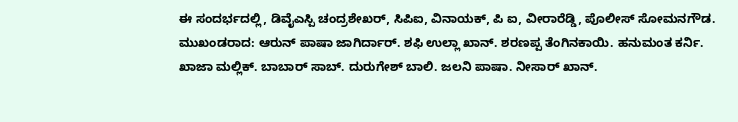ಈ ಸಂದರ್ಭದಲ್ಲಿ, ಡಿವೈಎಸ್ಪಿ ಚಂದ್ರಶೇಖರ್, ಸಿಪಿಐ, ವಿನಾಯಕ್, ಪಿ ಐ, ವೀರಾರೆಡ್ಡಿ, ಪೊಲೀಸ್ ಸೋಮನಗೌಡ. ಮುಖಂಡರಾದ: ಆರುನ್ ಪಾಷಾ ಜಾಗಿರ್ದಾರ್. ಶಫಿ ಉಲ್ಲಾ ಖಾನ್. ಶರಣಪ್ಪ ತೆಂಗಿನಕಾಯಿ. ಹನುಮಂತ ಕರ್ನಿ. ಖಾಜಾ ಮಲ್ಲಿಕ್. ಬಾಬಾರ್ ಸಾಬ್. ದುರುಗೇಶ್ ಬಾಲಿ. ಜಲನಿ ಪಾಷಾ. ನೀಸಾರ್ ಖಾನ್.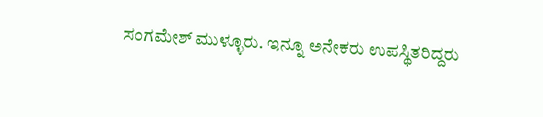ಸಂಗಮೇಶ್ ಮುಳ್ಳೂರು. ಇನ್ನೂ ಅನೇಕರು ಉಪಸ್ಥಿತರಿದ್ದರು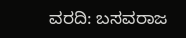ವರದಿ: ಬಸವರಾಜ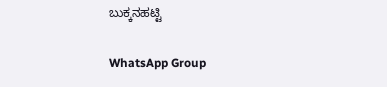ಬುಕ್ಕನಹಟ್ಟಿ

WhatsApp Group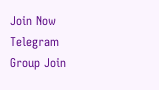Join Now
Telegram Group Join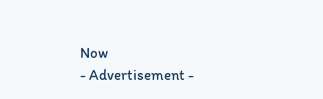Now
- Advertisement -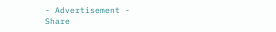- Advertisement -
Share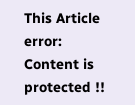This Article
error: Content is protected !!